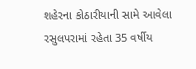શહેરના કોઠારીયાની સામે આવેલા રસુલપરામાં રહેતા 35 વર્ષીય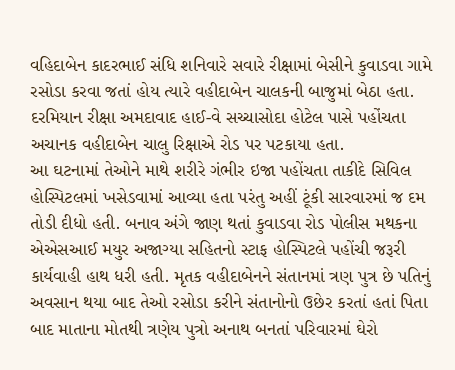વહિદાબેન કાદરભાઈ સંધિ શનિવારે સવારે રીક્ષામાં બેસીને કુવાડવા ગામે રસોડા કરવા જતાં હોય ત્યારે વહીદાબેન ચાલકની બાજુમાં બેઠા હતા. દરમિયાન રીક્ષા અમદાવાદ હાઈ-વે સચ્ચાસોદા હોટેલ પાસે પહોંચતા અચાનક વહીદાબેન ચાલુ રિક્ષાએ રોડ પર પટકાયા હતા.
આ ઘટનામાં તેઓને માથે શરીરે ગંભીર ઇજા પહોંચતા તાકીદે સિવિલ હોસ્પિટલમાં ખસેડવામાં આવ્યા હતા પરંતુ અહીં ટૂંકી સારવારમાં જ દમ તોડી દીધો હતી. બનાવ અંગે જાણ થતાં કુવાડવા રોડ પોલીસ મથકના એએસઆઈ મયુર અજાગ્યા સહિતનો સ્ટાફ હોસ્પિટલે પહોંચી જરૂરી કાર્યવાહી હાથ ધરી હતી. મૃતક વહીદાબેનને સંતાનમાં ત્રણ પુત્ર છે પતિનું અવસાન થયા બાદ તેઓ રસોડા કરીને સંતાનોનો ઉછેર કરતાં હતાં પિતા બાદ માતાના મોતથી ત્રણેય પુત્રો અનાથ બનતાં પરિવારમાં ઘેરો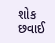શોક છવાઈ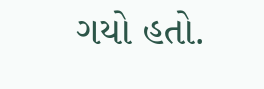ગયો હતો.